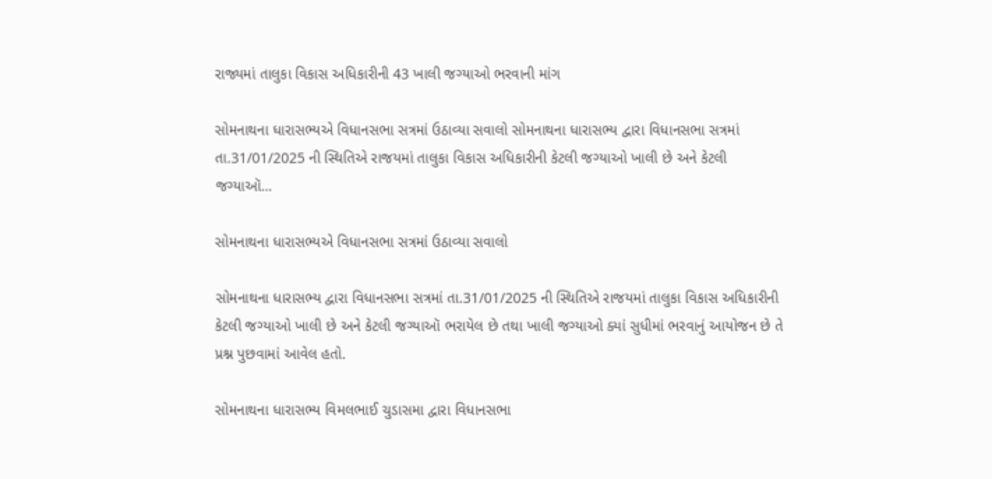રાજ્યમાં તાલુકા વિકાસ અધિકારીની 43 ખાલી જગ્યાઓ ભરવાની માંગ

સોમનાથના ધારાસભ્યએ વિધાનસભા સત્રમાં ઉઠાવ્યા સવાલો સોમનાથના ધારાસભ્ય દ્વારા વિધાનસભા સત્રમાં તા.31/01/2025 ની સ્થિતિએ રાજયમાં તાલુકા વિકાસ અધિકારીની કેટલી જગ્યાઓ ખાલી છે અને કેટલી જગ્યાઑ…

સોમનાથના ધારાસભ્યએ વિધાનસભા સત્રમાં ઉઠાવ્યા સવાલો

સોમનાથના ધારાસભ્ય દ્વારા વિધાનસભા સત્રમાં તા.31/01/2025 ની સ્થિતિએ રાજયમાં તાલુકા વિકાસ અધિકારીની કેટલી જગ્યાઓ ખાલી છે અને કેટલી જગ્યાઑ ભરાયેલ છે તથા ખાલી જગ્યાઓ ક્યાં સુધીમાં ભરવાનું આયોજન છે તે પ્રશ્ન પુછવામાં આવેલ હતો.

સોમનાથના ધારાસભ્ય વિમલભાઈ ચુડાસમા દ્વારા વિધાનસભા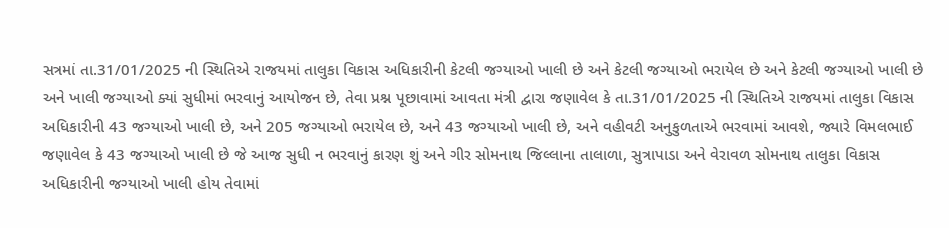સત્રમાં તા.31/01/2025 ની સ્થિતિએ રાજયમાં તાલુકા વિકાસ અધિકારીની કેટલી જગ્યાઓ ખાલી છે અને કેટલી જગ્યાઓ ભરાયેલ છે અને કેટલી જગ્યાઓ ખાલી છે અને ખાલી જગ્યાઓ ક્યાં સુધીમાં ભરવાનું આયોજન છે, તેવા પ્રશ્ન પૂછાવામાં આવતા મંત્રી દ્વારા જણાવેલ કે તા.31/01/2025 ની સ્થિતિએ રાજયમાં તાલુકા વિકાસ અધિકારીની 43 જગ્યાઓ ખાલી છે, અને 205 જગ્યાઓ ભરાયેલ છે, અને 43 જગ્યાઓ ખાલી છે, અને વહીવટી અનુકુળતાએ ભરવામાં આવશે, જ્યારે વિમલભાઈ જણાવેલ કે 43 જગ્યાઓ ખાલી છે જે આજ સુધી ન ભરવાનું કારણ શું અને ગીર સોમનાથ જિલ્લાના તાલાળા, સુત્રાપાડા અને વેરાવળ સોમનાથ તાલુકા વિકાસ અધિકારીની જગ્યાઓ ખાલી હોય તેવામાં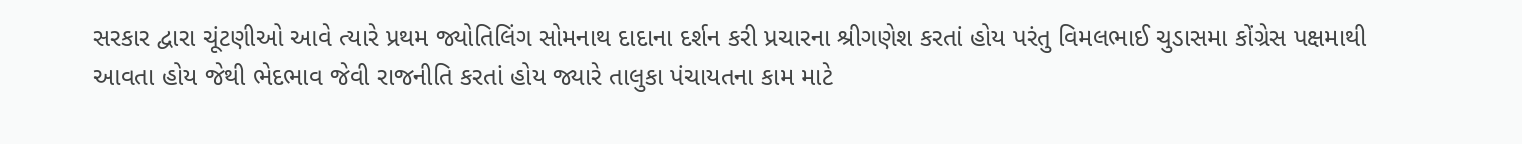સરકાર દ્વારા ચૂંટણીઓ આવે ત્યારે પ્રથમ જ્યોતિલિંગ સોમનાથ દાદાના દર્શન કરી પ્રચારના શ્રીગણેશ કરતાં હોય પરંતુ વિમલભાઈ ચુડાસમા કોંગ્રેસ પક્ષમાથી આવતા હોય જેથી ભેદભાવ જેવી રાજનીતિ કરતાં હોય જ્યારે તાલુકા પંચાયતના કામ માટે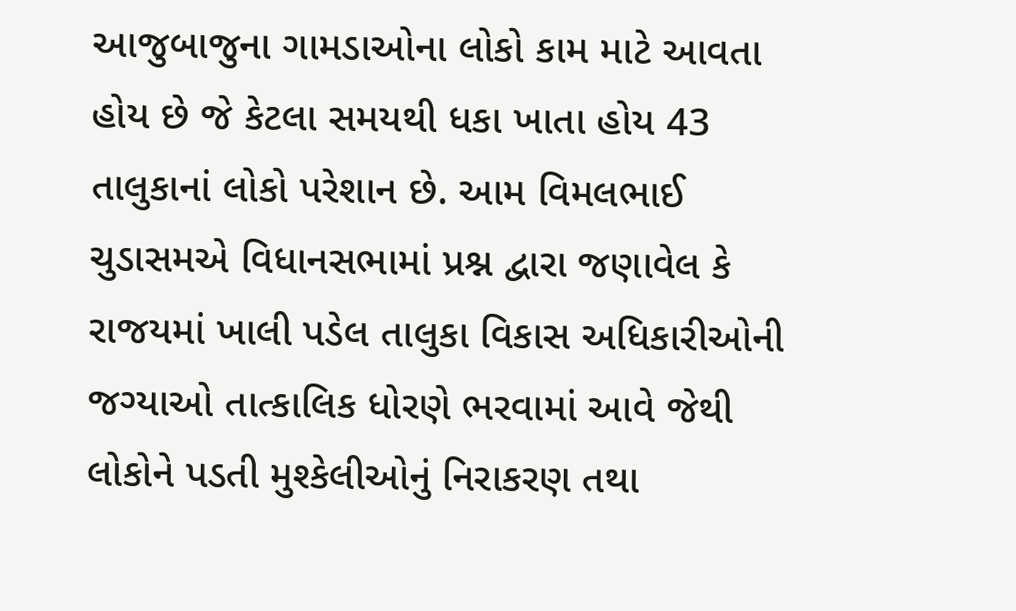આજુબાજુના ગામડાઓના લોકો કામ માટે આવતા હોય છે જે કેટલા સમયથી ધકા ખાતા હોય 43 તાલુકાનાં લોકો પરેશાન છે. આમ વિમલભાઈ ચુડાસમએ વિધાનસભામાં પ્રશ્ન દ્વારા જણાવેલ કે રાજયમાં ખાલી પડેલ તાલુકા વિકાસ અધિકારીઓની જગ્યાઓ તાત્કાલિક ધોરણે ભરવામાં આવે જેથી લોકોને પડતી મુશ્કેલીઓનું નિરાકરણ તથા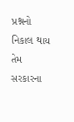પ્રશ્નનો નિકાલ થાય તેમ સરકારના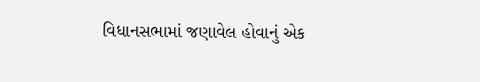વિધાનસભામાં જણાવેલ હોવાનું એક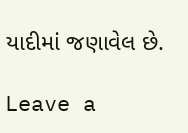યાદીમાં જણાવેલ છે.

Leave a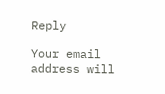Reply

Your email address will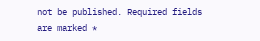not be published. Required fields are marked *